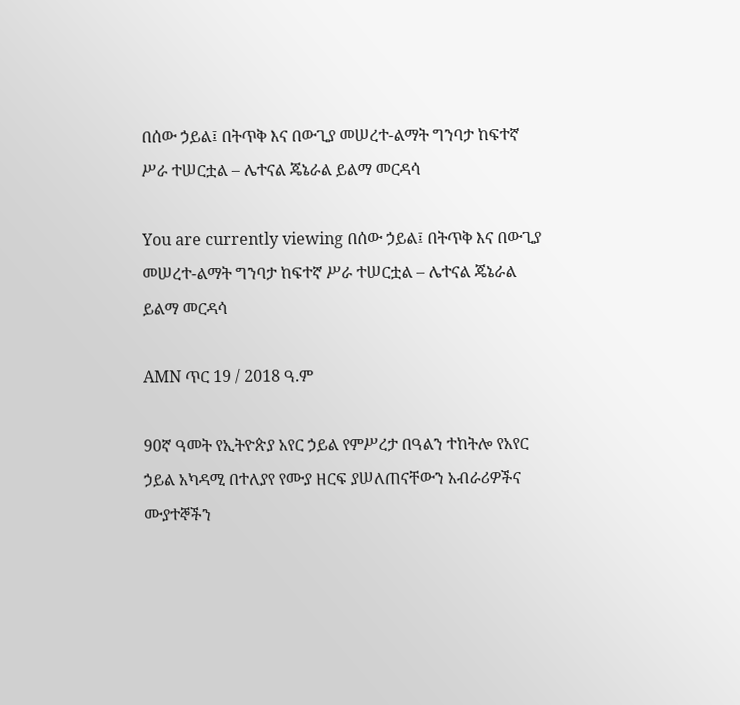በሰው ኃይል፤ በትጥቅ እና በውጊያ መሠረተ-ልማት ግንባታ ከፍተኛ ሥራ ተሠርቷል – ሌተናል ጄኔራል ይልማ መርዳሳ

You are currently viewing በሰው ኃይል፤ በትጥቅ እና በውጊያ መሠረተ-ልማት ግንባታ ከፍተኛ ሥራ ተሠርቷል – ሌተናል ጄኔራል ይልማ መርዳሳ

AMN ጥር 19 / 2018 ዓ.ም

90ኛ ዓመት የኢትዮጵያ አየር ኃይል የምሥረታ በዓልን ተከትሎ የአየር ኃይል አካዳሚ በተለያየ የሙያ ዘርፍ ያሠለጠናቸውን አብራሪዎችና ሙያተኞችን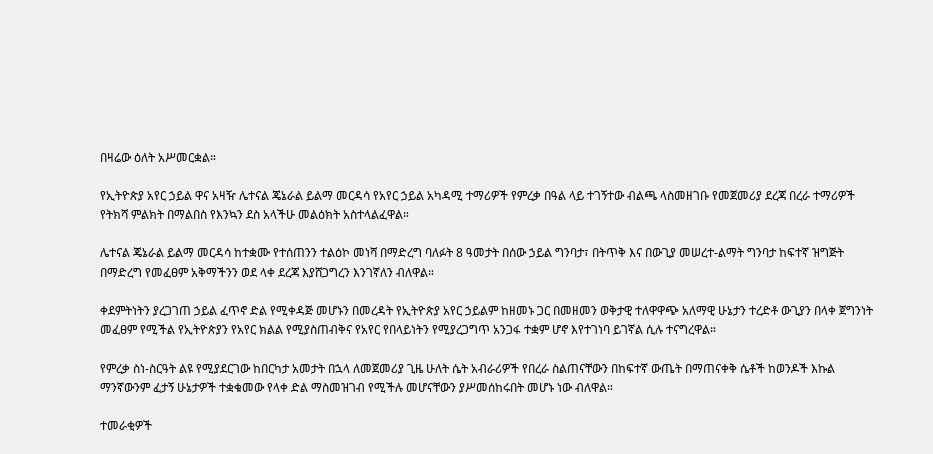በዛሬው ዕለት አሥመርቋል።

የኢትዮጵያ አየር ኃይል ዋና አዛዥ ሌተናል ጄኔራል ይልማ መርዳሳ የአየር ኃይል አካዳሚ ተማሪዎች የምረቃ በዓል ላይ ተገኝተው ብልጫ ላስመዘገቡ የመጀመሪያ ደረጃ በረራ ተማሪዎች የትክሻ ምልክት በማልበስ የእንኳን ደስ አላችሁ መልዕክት አስተላልፈዋል።

ሌተናል ጄኔራል ይልማ መርዳሳ ከተቋሙ የተሰጠንን ተልዕኮ መነሻ በማድረግ ባለፉት 8 ዓመታት በሰው ኃይል ግንባታ፣ በትጥቅ እና በውጊያ መሠረተ-ልማት ግንባታ ከፍተኛ ዝግጅት በማድረግ የመፈፀም አቅማችንን ወደ ላቀ ደረጃ እያሸጋግረን እንገኛለን ብለዋል።

ቀደምትነትን ያረጋገጠ ኃይል ፈጥኖ ድል የሚቀዳጅ መሆኑን በመረዳት የኢትዮጵያ አየር ኃይልም ከዘመኑ ጋር በመዘመን ወቅታዊ ተለዋዋጭ አለማዊ ሁኔታን ተረድቶ ውጊያን በላቀ ጀግንነት መፈፀም የሚችል የኢትዮጵያን የአየር ክልል የሚያስጠብቅና የአየር የበላይነትን የሚያረጋግጥ አንጋፋ ተቋም ሆኖ እየተገነባ ይገኛል ሲሉ ተናግረዋል።

የምረቃ ስነ-ስርዓት ልዩ የሚያደርገው ከበርካታ አመታት በኋላ ለመጀመሪያ ጊዜ ሁለት ሴት አብራሪዎች የበረራ ስልጠናቸውን በከፍተኛ ውጤት በማጠናቀቅ ሴቶች ከወንዶች እኩል ማንኛውንም ፈታኝ ሁኔታዎች ተቋቁመው የላቀ ድል ማስመዝገብ የሚችሉ መሆናቸውን ያሥመሰከሩበት መሆኑ ነው ብለዋል።

ተመራቂዎች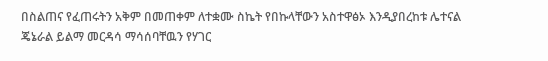በስልጠና የፈጠሩትን አቅም በመጠቀም ለተቋሙ ስኬት የበኩላቸውን አስተዋፅኦ እንዲያበረከቱ ሌተናል ጄኔራል ይልማ መርዳሳ ማሳሰባቸዉን የሃገር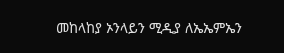መከላከያ ኦንላይን ሚዲያ ለኤኤምኤን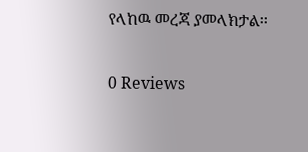የላከዉ መረጃ ያመላክታል፡፡

0 Reviews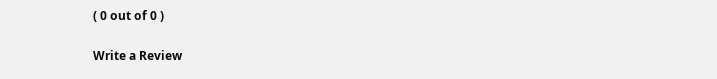( 0 out of 0 )

Write a Review